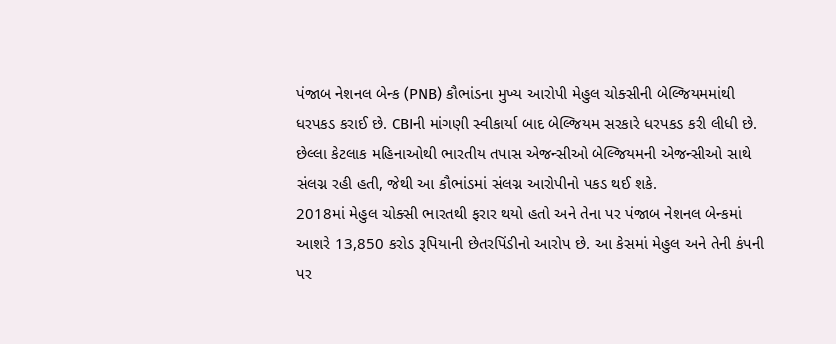પંજાબ નેશનલ બેન્ક (PNB) કૌભાંડના મુખ્ય આરોપી મેહુલ ચોક્સીની બેલ્જિયમમાંથી ધરપકડ કરાઈ છે. CBIની માંગણી સ્વીકાર્યા બાદ બેલ્જિયમ સરકારે ધરપકડ કરી લીધી છે. છેલ્લા કેટલાક મહિનાઓથી ભારતીય તપાસ એજન્સીઓ બેલ્જિયમની એજન્સીઓ સાથે સંલગ્ન રહી હતી, જેથી આ કૌભાંડમાં સંલગ્ન આરોપીનો પકડ થઈ શકે.
2018માં મેહુલ ચોક્સી ભારતથી ફરાર થયો હતો અને તેના પર પંજાબ નેશનલ બેન્કમાં આશરે 13,850 કરોડ રૂપિયાની છેતરપિંડીનો આરોપ છે. આ કેસમાં મેહુલ અને તેની કંપની પર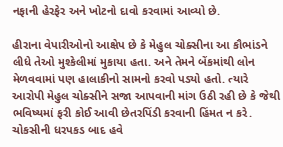નફાની હેરફેર અને ખોટનો દાવો કરવામાં આવ્યો છે.

હીરાના વેપારીઓનો આક્ષેપ છે કે મેહુલ ચોક્સીના આ કૌભાંડને લીધે તેઓ મુશ્કેલીમાં મુકાયા હતા. અને તેમને બેંકમાંથી લોન મેળવવામાં પણ હાલાકીનો સામનો કરવો પડ્યો હતો. ત્યારે આરોપી મેહુલ ચોક્સીને સજા આપવાની માંગ ઉઠી રહી છે કે જેથી ભવિષ્યમાં ફરી કોઈ આવી છેતરપિંડી કરવાની હિંમત ન કરે.
ચોકસીની ધરપકડ બાદ હવે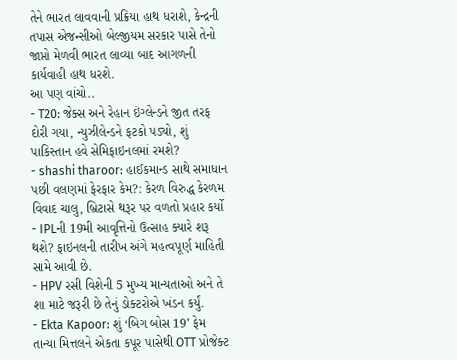તેને ભારત લાવવાની પ્રક્રિયા હાથ ધરાશે, કેન્દ્રની તપાસ એજન્સીઓ બેલ્જીયમ સરકાર પાસે તેનો જાપ્તો મેળવી ભારત લાવ્યા બાદ આગળની કાર્યવાહી હાથ ધરશે.
આ પણ વાંચો..
- T20: જેક્સ અને રેહાન ઇંગ્લેન્ડને જીત તરફ દોરી ગયા, ન્યુઝીલેન્ડને ફટકો પડ્યો, શું પાકિસ્તાન હવે સેમિફાઇનલમાં રમશે?
- shashi tharoor: હાઈકમાન્ડ સાથે સમાધાન પછી વલણમાં ફેરફાર કેમ?: કેરળ વિરુદ્ધ કેરળમ વિવાદ ચાલુ, બ્રિટાસે થરૂર પર વળતો પ્રહાર કર્યો
- IPLની 19મી આવૃત્તિનો ઉત્સાહ ક્યારે શરૂ થશે? ફાઇનલની તારીખ અંગે મહત્વપૂર્ણ માહિતી સામે આવી છે.
- HPV રસી વિશેની 5 મુખ્ય માન્યતાઓ અને તે શા માટે જરૂરી છે તેનું ડોક્ટરોએ ખંડન કર્યું.
- Ekta Kapoor: શું ‘બિગ બોસ 19’ ફેમ તાન્યા મિત્તલને એકતા કપૂર પાસેથી OTT પ્રોજેક્ટ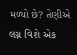મળ્યો છે? તેણીએ લગ્ન વિશે એક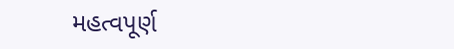મહત્વપૂર્ણ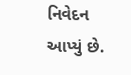નિવેદન આપ્યું છે.